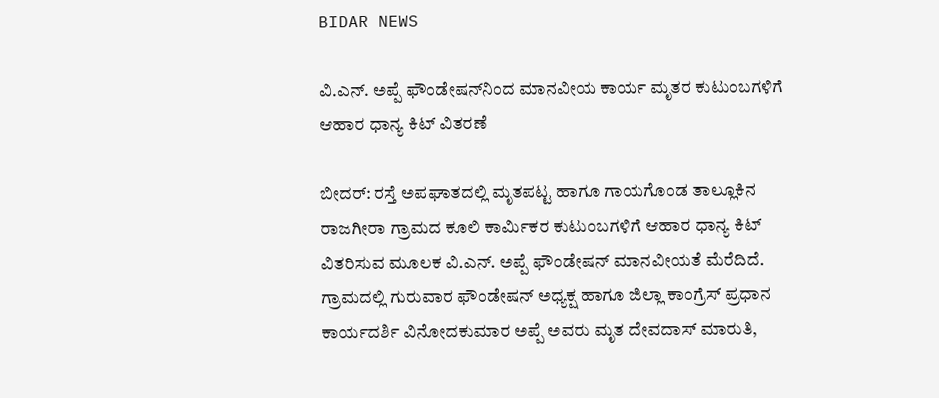BIDAR NEWS

ವಿ.ಎನ್. ಅಪ್ಪೆ ಫೌಂಡೇಷನ್‍ನಿಂದ ಮಾನವೀಯ ಕಾರ್ಯ ಮೃತರ ಕುಟುಂಬಗಳಿಗೆ ಆಹಾರ ಧಾನ್ಯ ಕಿಟ್ ವಿತರಣೆ

ಬೀದರ್: ರಸ್ತೆ ಅಪಘಾತದಲ್ಲಿ ಮೃತಪಟ್ಟ ಹಾಗೂ ಗಾಯಗೊಂಡ ತಾಲ್ಲೂಕಿನ ರಾಜಗೀರಾ ಗ್ರಾಮದ ಕೂಲಿ ಕಾರ್ಮಿಕರ ಕುಟುಂಬಗಳಿಗೆ ಆಹಾರ ಧಾನ್ಯ ಕಿಟ್ ವಿತರಿಸುವ ಮೂಲಕ ವಿ.ಎನ್. ಅಪ್ಪೆ ಫೌಂಡೇಷನ್ ಮಾನವೀಯತೆ ಮೆರೆದಿದೆ.
ಗ್ರಾಮದಲ್ಲಿ ಗುರುವಾರ ಫೌಂಡೇಷನ್ ಅಧ್ಯಕ್ಷ ಹಾಗೂ ಜಿಲ್ಲಾ ಕಾಂಗ್ರೆಸ್ ಪ್ರಧಾನ ಕಾರ್ಯದರ್ಶಿ ವಿನೋದಕುಮಾರ ಅಪ್ಪೆ ಅವರು ಮೃತ ದೇವದಾಸ್ ಮಾರುತಿ,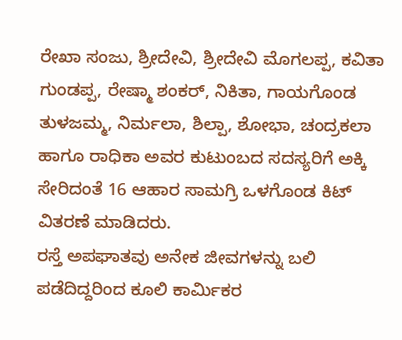ರೇಖಾ ಸಂಜು, ಶ್ರೀದೇವಿ, ಶ್ರೀದೇವಿ ಮೊಗಲಪ್ಪ, ಕವಿತಾ ಗುಂಡಪ್ಪ, ರೇಷ್ಮಾ ಶಂಕರ್, ನಿಕಿತಾ, ಗಾಯಗೊಂಡ ತುಳಜಮ್ಮ, ನಿರ್ಮಲಾ, ಶಿಲ್ಪಾ, ಶೋಭಾ, ಚಂದ್ರಕಲಾ ಹಾಗೂ ರಾಧಿಕಾ ಅವರ ಕುಟುಂಬದ ಸದಸ್ಯರಿಗೆ ಅಕ್ಕಿ ಸೇರಿದಂತೆ 16 ಆಹಾರ ಸಾಮಗ್ರಿ ಒಳಗೊಂಡ ಕಿಟ್ ವಿತರಣೆ ಮಾಡಿದರು.
ರಸ್ತೆ ಅಪಘಾತವು ಅನೇಕ ಜೀವಗಳನ್ನು ಬಲಿ ಪಡೆದಿದ್ದರಿಂದ ಕೂಲಿ ಕಾರ್ಮಿಕರ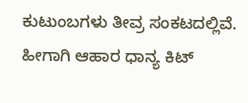ಕುಟುಂಬಗಳು ತೀವ್ರ ಸಂಕಟದಲ್ಲಿವೆ. ಹೀಗಾಗಿ ಆಹಾರ ಧಾನ್ಯ ಕಿಟ್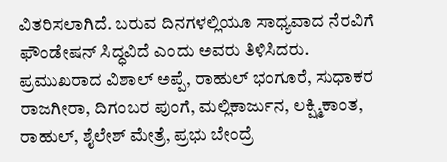ವಿತರಿಸಲಾಗಿದೆ. ಬರುವ ದಿನಗಳಲ್ಲಿಯೂ ಸಾಧ್ಯವಾದ ನೆರವಿಗೆ ಫೌಂಡೇಷನ್ ಸಿದ್ಧವಿದೆ ಎಂದು ಅವರು ತಿಳಿಸಿದರು.
ಪ್ರಮುಖರಾದ ವಿಶಾಲ್ ಅಪ್ಪೆ, ರಾಹುಲ್ ಭಂಗೂರೆ, ಸುಧಾಕರ ರಾಜಗೀರಾ, ದಿಗಂಬರ ಪುಂಗೆ, ಮಲ್ಲಿಕಾರ್ಜುನ, ಲಕ್ಷ್ಮಿಕಾಂತ, ರಾಹುಲ್, ಶೈಲೇಶ್ ಮೇತ್ರೆ, ಪ್ರಭು ಬೇಂದ್ರೆ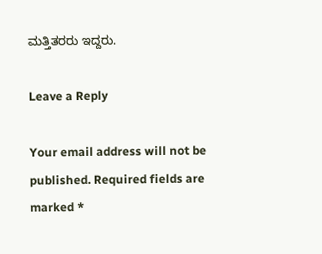ಮತ್ತಿತರರು ಇದ್ದರು.

Leave a Reply

Your email address will not be published. Required fields are marked *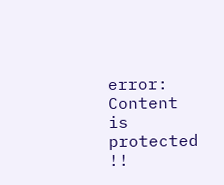error: Content is protected !!